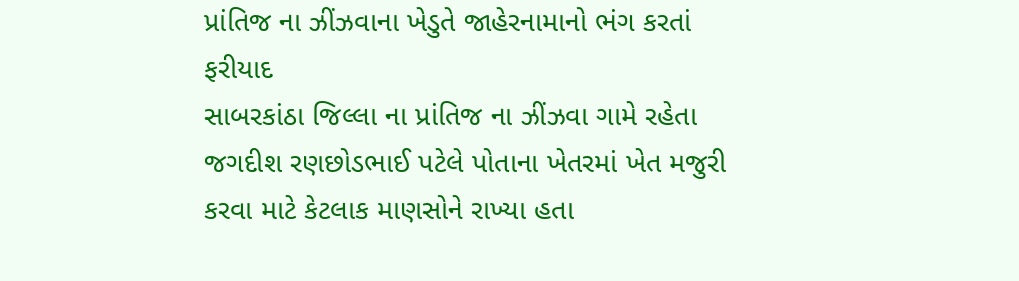પ્રાંતિજ ના ઝીંઝવાના ખેડુતે જાહેરનામાનો ભંગ કરતાં ફરીયાદ
સાબરકાંઠા જિલ્લા ના પ્રાંતિજ ના ઝીંઝવા ગામે રહેતા જગદીશ રણછોડભાઈ પટેલે પોતાના ખેતરમાં ખેત મજુરી કરવા માટે કેટલાક માણસોને રાખ્યા હતા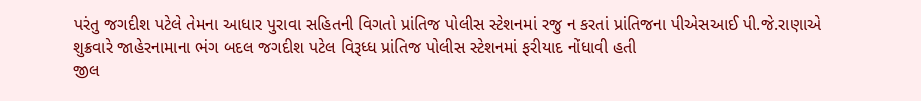પરંતુ જગદીશ પટેલે તેમના આધાર પુરાવા સહિતની વિગતો પ્રાંતિજ પોલીસ સ્ટેશનમાં રજુ ન કરતાં પ્રાંતિજના પીએસઆઈ પી.જે.રાણાએ શુક્રવારે જાહેરનામાના ભંગ બદલ જગદીશ પટેલ વિરૂધ્ધ પ્રાંતિજ પોલીસ સ્ટેશનમાં ફરીયાદ નોંધાવી હતી
જીલ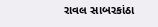રાવલ સાબરકાંઠા